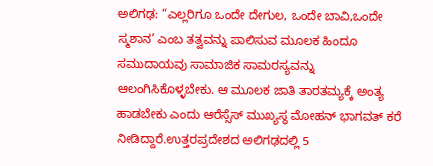ಅಲಿಗಢ: “ಎಲ್ಲರಿಗೂ ಒಂದೇ ದೇಗುಲ, ಒಂದೇ ಬಾವಿ,ಒಂದೇ ಸ್ಮಶಾನ’ ಎಂಬ ತತ್ವವನ್ನು ಪಾಲಿಸುವ ಮೂಲಕ ಹಿಂದೂ ಸಮುದಾಯವು ಸಾಮಾಜಿಕ ಸಾಮರಸ್ಯವನ್ನು ಆಲಂಗಿಸಿಕೊಳ್ಳಬೇಕು. ಆ ಮೂಲಕ ಜಾತಿ ತಾರತಮ್ಯಕ್ಕೆ ಅಂತ್ಯ ಹಾಡಬೇಕು ಎಂದು ಆರೆಸ್ಸೆಸ್ ಮುಖ್ಯಸ್ಥ ಮೋಹನ್ ಭಾಗವತ್ ಕರೆ ನೀಡಿದ್ದಾರೆ.ಉತ್ತರಪ್ರದೇಶದ ಅಲಿಗಢದಲ್ಲಿ 5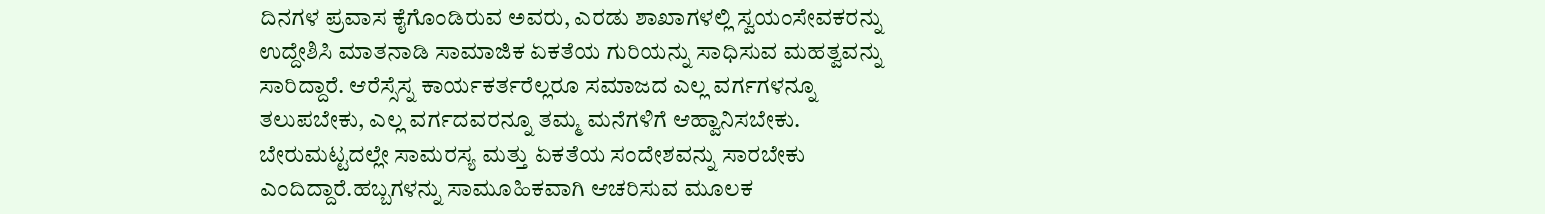ದಿನಗಳ ಪ್ರವಾಸ ಕೈಗೊಂಡಿರುವ ಅವರು, ಎರಡು ಶಾಖಾಗಳಲ್ಲಿ ಸ್ವಯಂಸೇವಕರನ್ನು ಉದ್ದೇಶಿಸಿ ಮಾತನಾಡಿ ಸಾಮಾಜಿಕ ಏಕತೆಯ ಗುರಿಯನ್ನು ಸಾಧಿಸುವ ಮಹತ್ವವನ್ನು ಸಾರಿದ್ದಾರೆ. ಆರೆಸ್ಸೆಸ್ನ ಕಾರ್ಯಕರ್ತರೆಲ್ಲರೂ ಸಮಾಜದ ಎಲ್ಲ ವರ್ಗಗಳನ್ನೂ ತಲುಪಬೇಕು, ಎಲ್ಲ ವರ್ಗದವರನ್ನೂ ತಮ್ಮ ಮನೆಗಳಿಗೆ ಆಹ್ವಾನಿಸಬೇಕು. ಬೇರುಮಟ್ಟದಲ್ಲೇ ಸಾಮರಸ್ಯ ಮತ್ತು ಏಕತೆಯ ಸಂದೇಶವನ್ನು ಸಾರಬೇಕು ಎಂದಿದ್ದಾರೆ.ಹಬ್ಬಗಳನ್ನು ಸಾಮೂಹಿಕವಾಗಿ ಆಚರಿಸುವ ಮೂಲಕ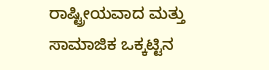ರಾಷ್ಟ್ರೀಯವಾದ ಮತ್ತು ಸಾಮಾಜಿಕ ಒಕ್ಕಟ್ಟಿನ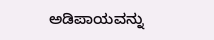ಅಡಿಪಾಯವನ್ನು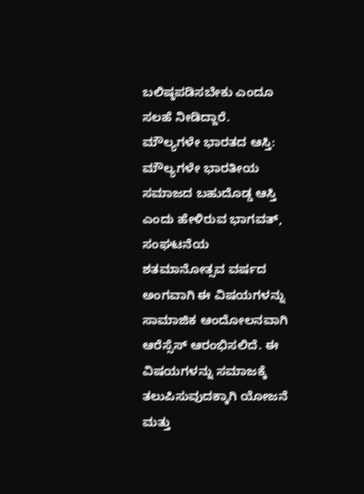ಬಲಿಷ್ಠಪಡಿಸಬೇಕು ಎಂದೂ ಸಲಹೆ ನೀಡಿದ್ದಾರೆ.
ಮೌಲ್ಯಗಳೇ ಭಾರತದ ಆಸ್ತಿ:
ಮೌಲ್ಯಗಳೇ ಭಾರತೀಯ ಸಮಾಜದ ಬಹುದೊಡ್ಡ ಆಸ್ತಿ ಎಂದು ಹೇಳಿರುವ ಭಾಗವತ್, ಸಂಘಟನೆಯ ಶತಮಾನೋತ್ಸವ ವರ್ಷದ ಅಂಗವಾಗಿ ಈ ವಿಷಯಗಳನ್ನು ಸಾಮಾಜಿಕ ಆಂದೋಲನವಾಗಿ ಆರೆಸ್ಸೆಸ್ ಆರಂಭಿಸಲಿದೆ. ಈ ವಿಷಯಗಳನ್ನು ಸಮಾಜಕ್ಕೆ ತಲುಪಿಸುವುದಕ್ಕಾಗಿ ಯೋಜನೆ ಮತ್ತು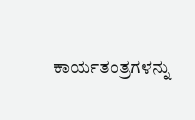ಕಾರ್ಯತಂತ್ರಗಳನ್ನು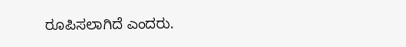ರೂಪಿಸಲಾಗಿದೆ ಎಂದರು.